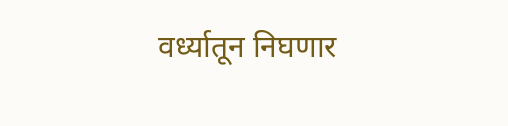वर्ध्यातून निघणार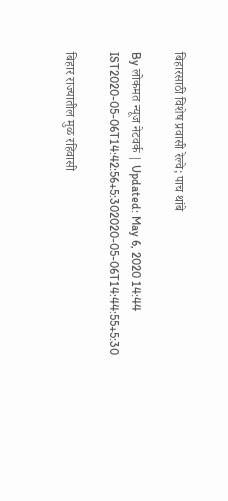बिहारसाठी विशेष प्रवासी रेल्वे; पाच थांबे

By लोकमत न्यूज नेटवर्क | Updated: May 6, 2020 14:44 IST2020-05-06T14:42:56+5:302020-05-06T14:44:55+5:30

बिहार राज्यातील मुळ रहिवासी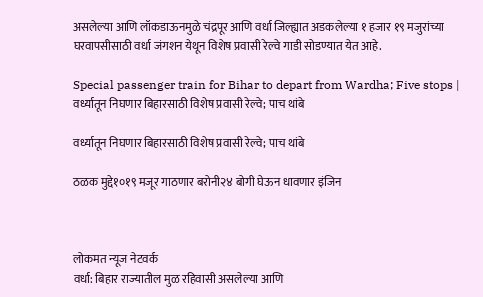असलेल्या आणि लॉकडाऊनमुळे चंद्रपूर आणि वर्धा जिल्ह्यात अडकलेल्या १ हजार १९ मजुरांच्या घरवापसीसाठी वर्धा जंगशन येथून विशेष प्रवासी रेल्वे गाडी सोडण्यात येत आहे.

Special passenger train for Bihar to depart from Wardha; Five stops | वर्ध्यातून निघणार बिहारसाठी विशेष प्रवासी रेल्वे; पाच थांबे

वर्ध्यातून निघणार बिहारसाठी विशेष प्रवासी रेल्वे; पाच थांबे

ठळक मुद्दे१०१९ मजूर गाठणार बरोनी२४ बोगी घेऊन धावणार इंजिन



लोकमत न्यूज नेटवर्क
वर्धा: बिहार राज्यातील मुळ रहिवासी असलेल्या आणि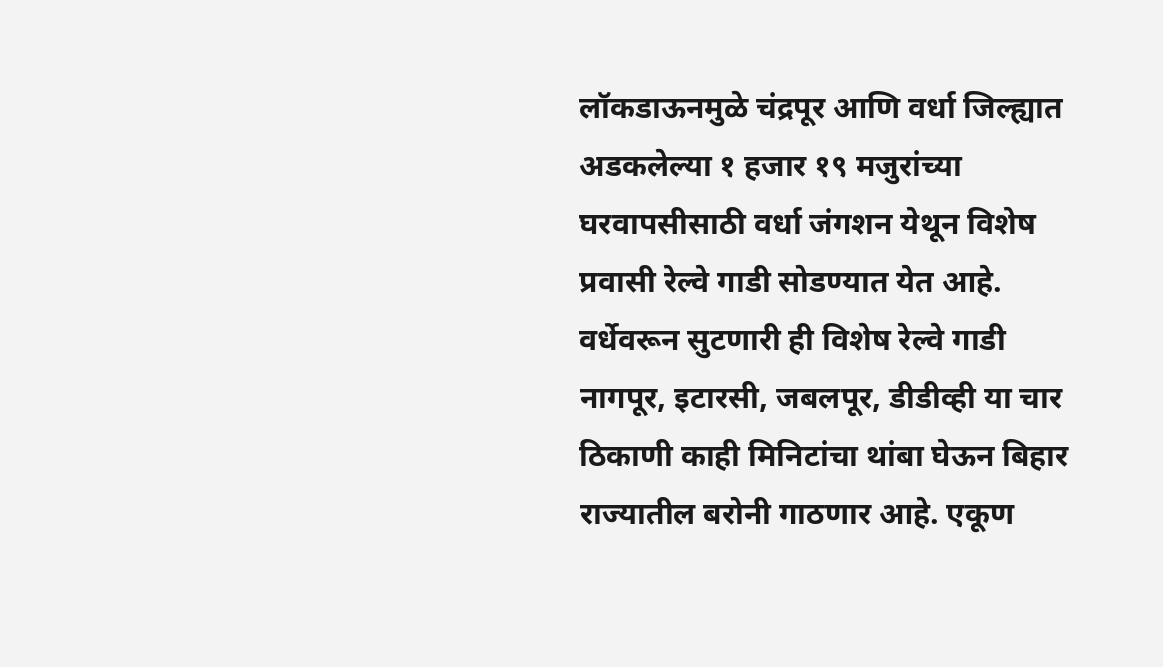लॉकडाऊनमुळे चंद्रपूर आणि वर्धा जिल्ह्यात अडकलेल्या १ हजार १९ मजुरांच्या घरवापसीसाठी वर्धा जंगशन येथून विशेष प्रवासी रेल्वे गाडी सोडण्यात येत आहे. वर्धेवरून सुटणारी ही विशेष रेल्वे गाडी नागपूर, इटारसी, जबलपूर, डीडीव्ही या चार ठिकाणी काही मिनिटांचा थांबा घेऊन बिहार राज्यातील बरोनी गाठणार आहे. एकूण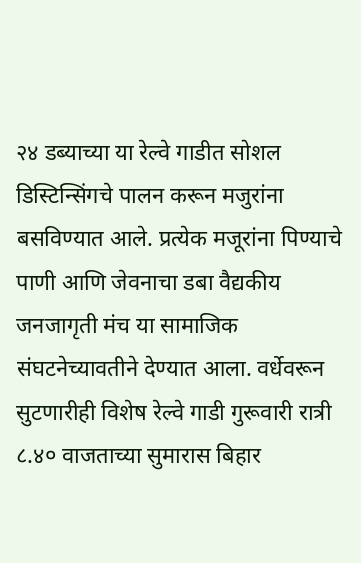२४ डब्याच्या या रेल्वे गाडीत सोशल डिस्टिन्सिंगचे पालन करून मजुरांना बसविण्यात आले. प्रत्येक मजूरांना पिण्याचे पाणी आणि जेवनाचा डबा वैद्यकीय जनजागृती मंच या सामाजिक संघटनेच्यावतीने देण्यात आला. वर्धेवरून सुटणारीही विशेष रेल्वे गाडी गुरूवारी रात्री ८.४० वाजताच्या सुमारास बिहार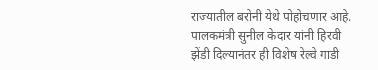राज्यातील बरोनी येथे पोहोचणार आहे. पालकमंत्री सुनील केदार यांनी हिरवी झेंडी दिल्यानंतर ही विशेष रेल्वे गाडी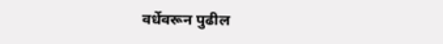वर्धेवरून पुढील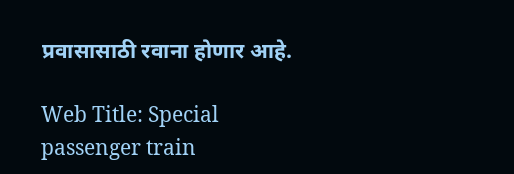प्रवासासाठी रवाना होणार आहे.

Web Title: Special passenger train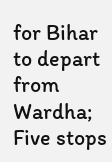for Bihar to depart from Wardha; Five stops